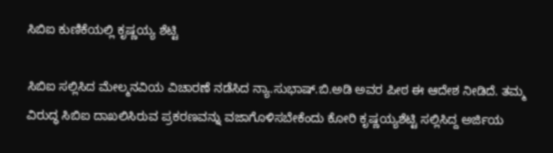ಸಿಬಿಐ ಕುಣಿಕೆಯಲ್ಲಿ ಕೃಷ್ಣಯ್ಯ ಶೆಟ್ಟಿ

ಸಿಬಿಐ ಸಲ್ಲಿಸಿದ ಮೇಲ್ಮನವಿಯ ವಿಚಾರಣೆ ನಡೆಸಿದ ನ್ಯಾ.ಸುಭಾಷ್.ಬಿ.ಅಡಿ ಅವರ ಪೀಠ ಈ ಆದೇಶ ನೀಡಿದೆ. ತಮ್ಮ ವಿರುದ್ಧ ಸಿಬಿಐ ದಾಖಲಿಸಿರುವ ಪ್ರಕರಣವನ್ನು ವಜಾಗೊಳಿಸಬೇಕೆಂದು ಕೋರಿ ಕೃಷ್ಣಯ್ಯಶೆಟ್ಟಿ ಸಲ್ಲಿಸಿದ್ದ ಅರ್ಜಿಯ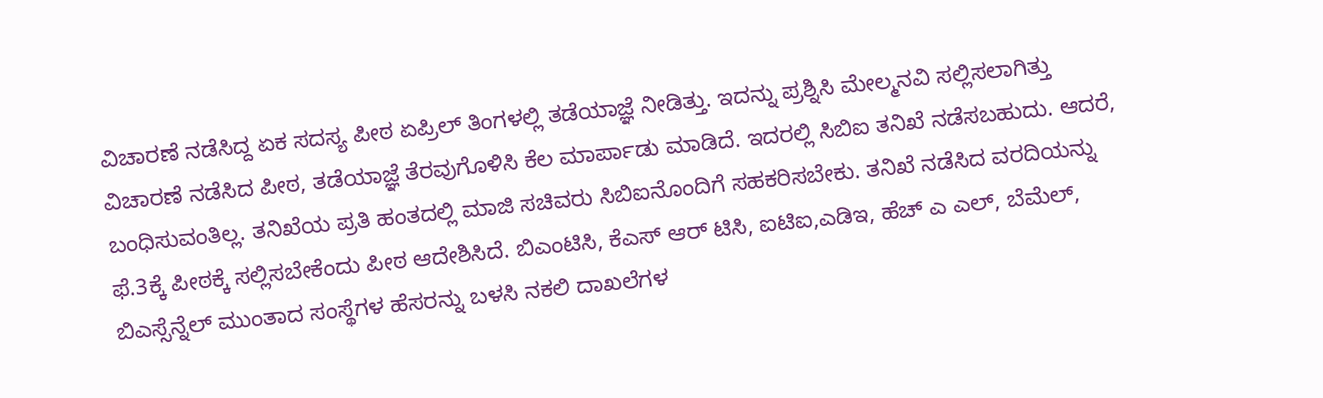ವಿಚಾರಣೆ ನಡೆಸಿದ್ದ ಏಕ ಸದಸ್ಯ ಪೀಠ ಏಪ್ರಿಲ್ ತಿಂಗಳಲ್ಲಿ ತಡೆಯಾಜ್ಞೆ ನೀಡಿತ್ತು. ಇದನ್ನು ಪ್ರಶ್ನಿಸಿ ಮೇಲ್ಮನವಿ ಸಲ್ಲಿಸಲಾಗಿತ್ತು
ವಿಚಾರಣೆ ನಡೆಸಿದ ಪೀಠ, ತಡೆಯಾಜ್ಞೆ ತೆರವುಗೊಳಿಸಿ ಕೆಲ ಮಾರ್ಪಾಡು ಮಾಡಿದೆ. ಇದರಲ್ಲಿ ಸಿಬಿಐ ತನಿಖೆ ನಡೆಸಬಹುದು. ಆದರೆ, ಬಂಧಿಸುವಂತಿಲ್ಲ. ತನಿಖೆಯ ಪ್ರತಿ ಹಂತದಲ್ಲಿ ಮಾಜಿ ಸಚಿವರು ಸಿಬಿಐನೊಂದಿಗೆ ಸಹಕರಿಸಬೇಕು. ತನಿಖೆ ನಡೆಸಿದ ವರದಿಯನ್ನು ಫೆ.3ಕ್ಕೆ ಪೀಠಕ್ಕೆ ಸಲ್ಲಿಸಬೇಕೆಂದು ಪೀಠ ಆದೇಶಿಸಿದೆ. ಬಿಎಂಟಿಸಿ, ಕೆಎಸ್ ಆರ್ ಟಿಸಿ, ಐಟಿಐ,ಎಡಿಇ, ಹೆಚ್ ಎ ಎಲ್, ಬೆಮೆಲ್, ಬಿಎಸ್ಸೆನ್ನೆಲ್ ಮುಂತಾದ ಸಂಸ್ಥೆಗಳ ಹೆಸರನ್ನು ಬಳಸಿ ನಕಲಿ ದಾಖಲೆಗಳ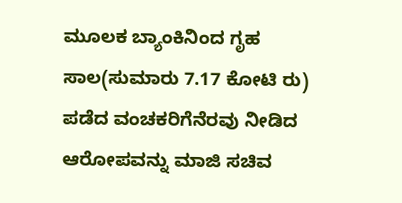ಮೂಲಕ ಬ್ಯಾಂಕಿನಿಂದ ಗೃಹ ಸಾಲ(ಸುಮಾರು 7.17 ಕೋಟಿ ರು) ಪಡೆದ ವಂಚಕರಿಗೆನೆರವು ನೀಡಿದ ಆರೋಪವನ್ನು ಮಾಜಿ ಸಚಿವ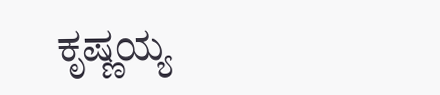ಕೃಷ್ಣಯ್ಯ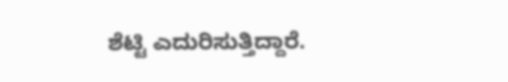ಶೆಟ್ಟಿ ಎದುರಿಸುತ್ತಿದ್ದಾರೆ.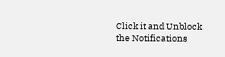Click it and Unblock the Notifications